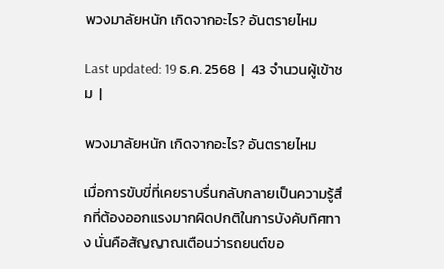พวงมาลัยหนัก เกิดจากอะไร? อันตรายไหม

Last updated: 19 ธ.ค. 2568  |  43 จำนวนผู้เข้าชม  |

พวงมาลัยหนัก เกิดจากอะไร? อันตรายไหม

เมื่อการขับขี่ที่เคยราบรื่นกลับกลายเป็นความรู้สึกที่ต้องออกแรงมากผิดปกติในการบังคับทิศทาง นั่นคือสัญญาณเตือนว่ารถยนต์ขอ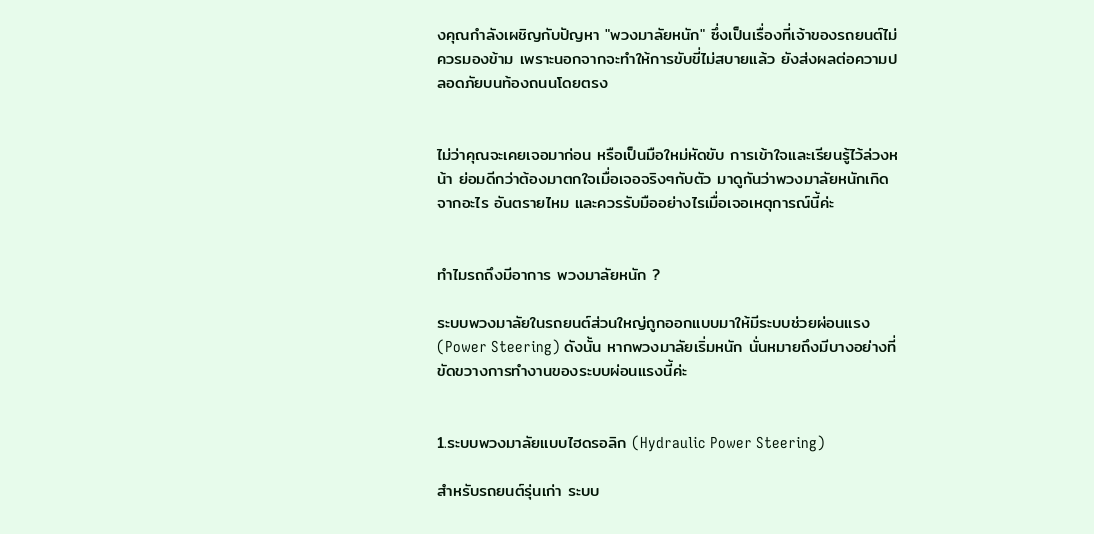งคุณกำลังเผชิญกับปัญหา "พวงมาลัยหนัก" ซึ่งเป็นเรื่องที่เจ้าของรถยนต์ไม่ควรมองข้าม เพราะนอกจากจะทำให้การขับขี่ไม่สบายแล้ว ยังส่งผลต่อความปลอดภัยบนท้องถนนโดยตรง


ไม่ว่าคุณจะเคยเจอมาก่อน หรือเป็นมือใหม่หัดขับ การเข้าใจและเรียนรู้ไว้ล่วงหน้า ย่อมดีกว่าต้องมาตกใจเมื่อเจอจริงๆกับตัว มาดูกันว่าพวงมาลัยหนักเกิดจากอะไร อันตรายไหม และควรรับมืออย่างไรเมื่อเจอเหตุการณ์นี้ค่ะ


ทำไมรถถึงมีอาการ พวงมาลัยหนัก ?

ระบบพวงมาลัยในรถยนต์ส่วนใหญ่ถูกออกแบบมาให้มีระบบช่วยผ่อนแรง (Power Steering) ดังนั้น หากพวงมาลัยเริ่มหนัก นั่นหมายถึงมีบางอย่างที่ขัดขวางการทำงานของระบบผ่อนแรงนี้ค่ะ


1.ระบบพวงมาลัยแบบไฮดรอลิก (Hydraulic Power Steering)

สำหรับรถยนต์รุ่นเก่า ระบบ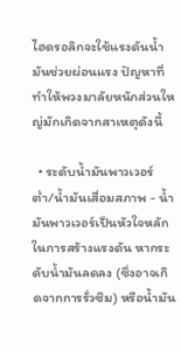ไฮดรอลิกจะใช้แรงดันน้ำมันช่วยผ่อนแรง ปัญหาที่ทำให้พวงมาลัยหนักส่วนใหญ่มักเกิดจากสาเหตุดังนี้

  • ระดับน้ำมันพาวเวอร์ต่ำ/น้ำมันเสื่อมสภาพ - น้ำมันพาวเวอร์เป็นหัวใจหลักในการสร้างแรงดัน หากระดับน้ำมันลดลง (ซึ่งอาจเกิดจากการรั่วซึม) หรือน้ำมัน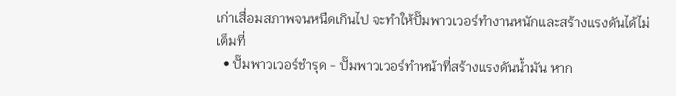เก่าเสื่อมสภาพจนหนืดเกินไป จะทำให้ปั๊มพาวเวอร์ทำงานหนักและสร้างแรงดันได้ไม่เต็มที่
  • ปั๊มพาวเวอร์ชำรุด - ปั๊มพาวเวอร์ทำหน้าที่สร้างแรงดันน้ำมัน หาก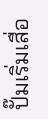ปั๊มเริ่มเสื่อ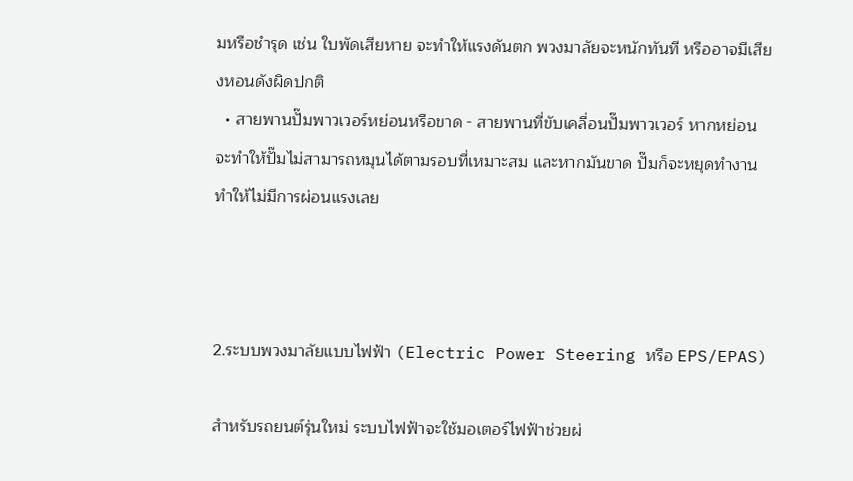มหรือชำรุด เช่น ใบพัดเสียหาย จะทำให้แรงดันตก พวงมาลัยจะหนักทันที หรืออาจมีเสียงหอนดังผิดปกติ
  • สายพานปั๊มพาวเวอร์หย่อนหรือขาด - สายพานที่ขับเคลื่อนปั๊มพาวเวอร์ หากหย่อนจะทำให้ปั๊มไม่สามารถหมุนได้ตามรอบที่เหมาะสม และหากมันขาด ปั๊มก็จะหยุดทำงาน ทำให้ไม่มีการผ่อนแรงเลย



2.ระบบพวงมาลัยแบบไฟฟ้า (Electric Power Steering หรือ EPS/EPAS)

สำหรับรถยนต์รุ่นใหม่ ระบบไฟฟ้าจะใช้มอเตอร์ไฟฟ้าช่วยผ่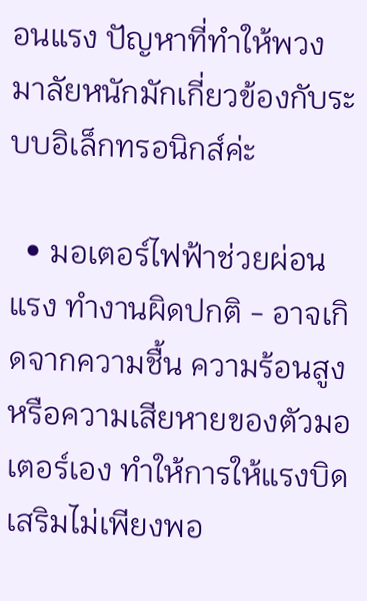อนแรง ปัญหาที่ทำให้พวงมาลัยหนักมักเกี่ยวข้องกับระบบอิเล็กทรอนิกส์ค่ะ

  • มอเตอร์ไฟฟ้าช่วยผ่อนแรง ทำงานผิดปกติ - อาจเกิดจากความชื้น ความร้อนสูง หรือความเสียหายของตัวมอเตอร์เอง ทำให้การให้แรงบิดเสริมไม่เพียงพอ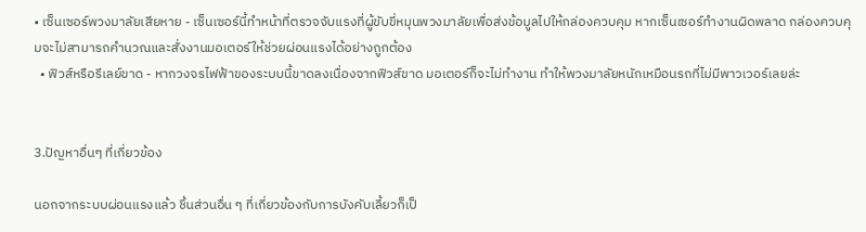• เซ็นเซอร์พวงมาลัยเสียหาย - เซ็นเซอร์นี้ทำหน้าที่ตรวจจับแรงที่ผู้ขับขี่หมุนพวงมาลัยเพื่อส่งข้อมูลไปให้กล่องควบคุม หากเซ็นเซอร์ทำงานผิดพลาด กล่องควบคุมจะไม่สามารถคำนวณและสั่งงานมอเตอร์ให้ช่วยผ่อนแรงได้อย่างถูกต้อง
  • ฟิวส์หรือรีเลย์ขาด - หากวงจรไฟฟ้าของระบบนี้ขาดลงเนื่องจากฟิวส์ขาด มอเตอร์ก็จะไม่ทำงาน ทำให้พวงมาลัยหนักเหมือนรถที่ไม่มีพาวเวอร์เลยล่ะ


3.ปัญหาอื่นๆ ที่เกี่ยวข้อง

นอกจากระบบผ่อนแรงแล้ว ชิ้นส่วนอื่น ๆ ที่เกี่ยวข้องกับการบังคับเลี้ยวก็เป็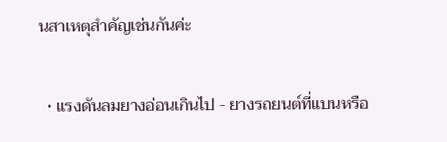นสาเหตุสำคัญเช่นกันค่ะ

  • แรงดันลมยางอ่อนเกินไป - ยางรถยนต์ที่แบนหรือ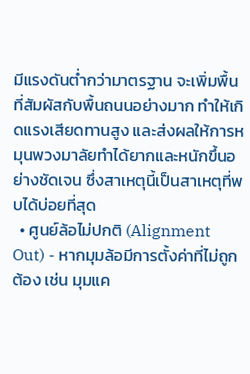มีแรงดันต่ำกว่ามาตรฐาน จะเพิ่มพื้นที่สัมผัสกับพื้นถนนอย่างมาก ทำให้เกิดแรงเสียดทานสูง และส่งผลให้การหมุนพวงมาลัยทำได้ยากและหนักขึ้นอย่างชัดเจน ซึ่งสาเหตุนี้เป็นสาเหตุที่พบได้บ่อยที่สุด
  • ศูนย์ล้อไม่ปกติ (Alignment Out) - หากมุมล้อมีการตั้งค่าที่ไม่ถูกต้อง เช่น มุมแค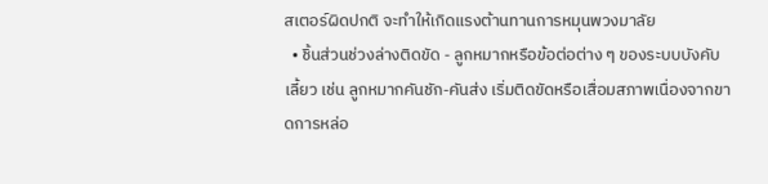สเตอร์ผิดปกติ จะทำให้เกิดแรงต้านทานการหมุนพวงมาลัย
  • ชิ้นส่วนช่วงล่างติดขัด - ลูกหมากหรือข้อต่อต่าง ๆ ของระบบบังคับเลี้ยว เช่น ลูกหมากคันชัก-คันส่ง เริ่มติดขัดหรือเสื่อมสภาพเนื่องจากขาดการหล่อ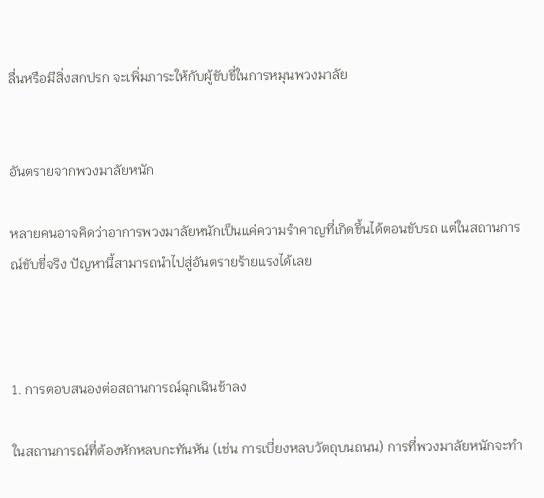ลื่นหรือมีสิ่งสกปรก จะเพิ่มภาระให้กับผู้ขับขี่ในการหมุนพวงมาลัย


อันตรายจากพวงมาลัยหนัก

หลายคนอาจคิดว่าอาการพวงมาลัยหนักเป็นแค่ความรำคาญที่เกิดขึ้นได้ตอนขับรถ แต่ในสถานการณ์ขับขี่จริง ปัญหานี้สามารถนำไปสู่อันตรายร้ายแรงได้เลย



1. การตอบสนองต่อสถานการณ์ฉุกเฉินช้าลง

ในสถานการณ์ที่ต้องหักหลบกะทันหัน (เช่น การเบี่ยงหลบวัตถุบนถนน) การที่พวงมาลัยหนักจะทำ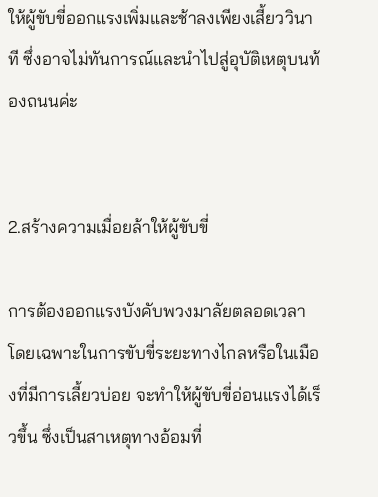ให้ผู้ขับขี่ออกแรงเพิ่มและช้าลงเพียงเสี้ยววินาที ซึ่งอาจไม่ทันการณ์และนำไปสู่อุบัติเหตุบนท้องถนนค่ะ


2.สร้างความเมื่อยล้าให้ผู้ขับขี่

การต้องออกแรงบังคับพวงมาลัยตลอดเวลา โดยเฉพาะในการขับขี่ระยะทางไกลหรือในเมืองที่มีการเลี้ยวบ่อย จะทำให้ผู้ขับขี่อ่อนแรงได้เร็วขึ้น ซึ่งเป็นสาเหตุทางอ้อมที่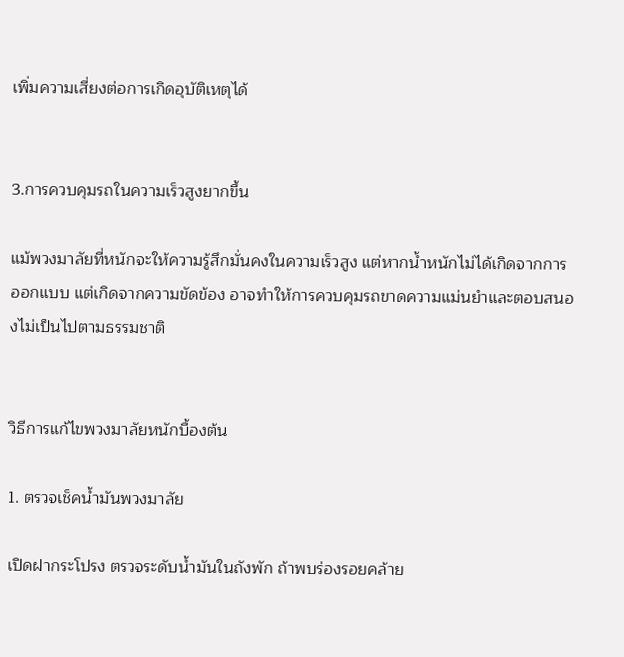เพิ่มความเสี่ยงต่อการเกิดอุบัติเหตุได้


3.การควบคุมรถในความเร็วสูงยากขึ้น

แม้พวงมาลัยที่หนักจะให้ความรู้สึกมั่นคงในความเร็วสูง แต่หากน้ำหนักไม่ได้เกิดจากการออกแบบ แต่เกิดจากความขัดข้อง อาจทำให้การควบคุมรถขาดความแม่นยำและตอบสนองไม่เป็นไปตามธรรมชาติ


วิธีการแก้ไขพวงมาลัยหนักบื้องต้น

1. ตรวจเช็คน้ำมันพวงมาลัย

เปิดฝากระโปรง ตรวจระดับน้ำมันในถังพัก ถ้าพบร่องรอยคล้าย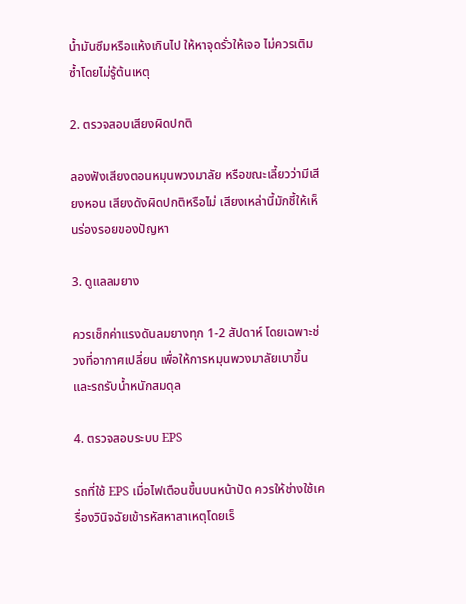น้ำมันซึมหรือแห้งเกินไป ให้หาจุดรั่วให้เจอ ไม่ควรเติมซ้ำโดยไม่รู้ต้นเหตุ

2. ตรวจสอบเสียงผิดปกติ

ลองฟังเสียงตอนหมุนพวงมาลัย หรือขณะเลี้ยวว่ามีเสียงหอน เสียงดังผิดปกติหรือไม่ เสียงเหล่านี้มักชี้ให้เห็นร่องรอยของปัญหา

3. ดูแลลมยาง

ควรเช็กค่าแรงดันลมยางทุก 1-2 สัปดาห์ โดยเฉพาะช่วงที่อากาศเปลี่ยน เพื่อให้การหมุนพวงมาลัยเบาขึ้นและรถรับน้ำหนักสมดุล

4. ตรวจสอบระบบ EPS

รถที่ใช้ EPS เมื่อไฟเตือนขึ้นบนหน้าปัด ควรให้ช่างใช้เครื่องวินิจฉัยเข้ารหัสหาสาเหตุโดยเร็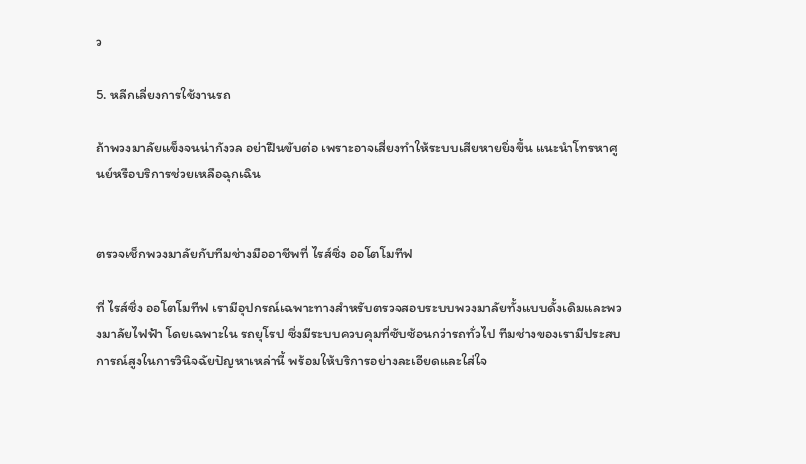ว

5. หลีกเลี่ยงการใช้งานรถ

ถ้าพวงมาลัยแข็งจนน่ากังวล อย่าฝืนขับต่อ เพราะอาจเสี่ยงทำให้ระบบเสียหายยิ่งขึ้น แนะนำโทรหาศูนย์หรือบริการช่วยเหลือฉุกเฉิน


ตรวจเช็กพวงมาลัยกับทีมช่างมืออาชีพที่ ไรส์ซิ่ง ออโตโมทีฟ

ที่ ไรส์ซิ่ง ออโตโมทีฟ เรามีอุปกรณ์เฉพาะทางสำหรับตรวจสอบระบบพวงมาลัยทั้งแบบดั้งเดิมและพวงมาลัยไฟฟ้า โดยเฉพาะใน รถยุโรป ซึ่งมีระบบควบคุมที่ซับซ้อนกว่ารถทั่วไป ทีมช่างของเรามีประสบการณ์สูงในการวินิจฉัยปัญหาเหล่านี้ พร้อมให้บริการอย่างละเอียดและใส่ใจ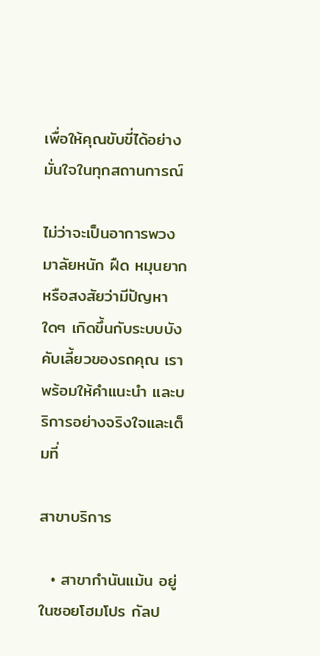เพื่อให้คุณขับขี่ได้อย่างมั่นใจในทุกสถานการณ์

ไม่ว่าจะเป็นอาการพวงมาลัยหนัก ฝืด หมุนยาก หรือสงสัยว่ามีปัญหาใดๆ เกิดขึ้นกับระบบบังคับเลี้ยวของรถคุณ เราพร้อมให้คำแนะนำ และบริการอย่างจริงใจและเต็มที่

สาขาบริการ

  • สาขากำนันแม้น อยู่ในซอยโฮมโปร กัลป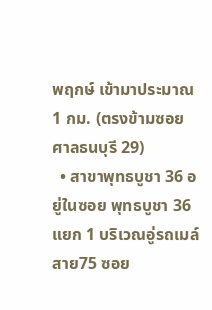พฤกษ์ เข้ามาประมาณ 1 กม. (ตรงข้ามซอยศาลธนบุรี 29)
  • สาขาพุทธบูชา 36 อยู่ในซอย พุทธบูชา 36 แยก 1 บริเวณอู่รถเมล์สาย75 ซอย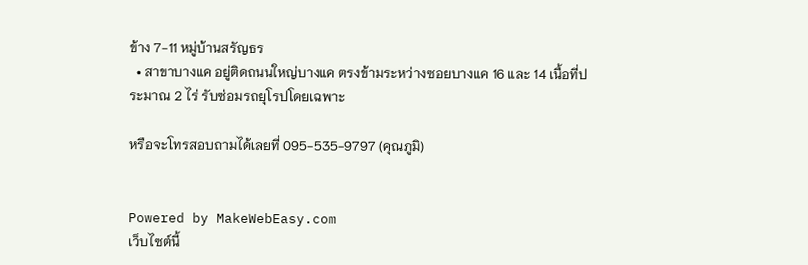ข้าง 7-11 หมู่บ้านสรัญธร
  • สาขาบางแค อยู่ติดถนนใหญ่บางแค ตรงข้ามระหว่างซอยบางแค 16 และ 14 เนื้อที่ประมาณ 2 ไร่ รับซ่อมรถยุโรปโดยเฉพาะ

หรือจะโทรสอบถามได้เลยที่ 095-535-9797 (คุณภูมิ)


Powered by MakeWebEasy.com
เว็บไซต์นี้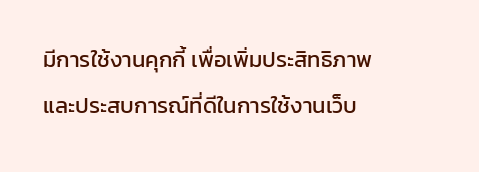มีการใช้งานคุกกี้ เพื่อเพิ่มประสิทธิภาพและประสบการณ์ที่ดีในการใช้งานเว็บ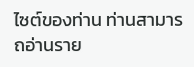ไซต์ของท่าน ท่านสามารถอ่านราย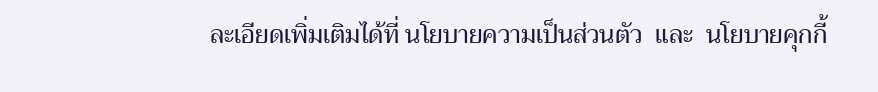ละเอียดเพิ่มเติมได้ที่ นโยบายความเป็นส่วนตัว  และ  นโยบายคุกกี้